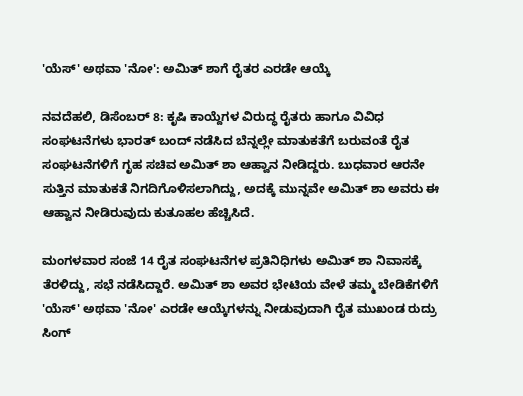'ಯೆಸ್' ಅಥವಾ 'ನೋ': ಅಮಿತ್ ಶಾಗೆ ರೈತರ ಎರಡೇ ಆಯ್ಕೆ

ನವದೆಹಲಿ, ಡಿಸೆಂಬರ್ 8: ಕೃಷಿ ಕಾಯ್ದೆಗಳ ವಿರುದ್ಧ ರೈತರು ಹಾಗೂ ವಿವಿಧ ಸಂಘಟನೆಗಳು ಭಾರತ್ ಬಂದ್ ನಡೆಸಿದ ಬೆನ್ನಲ್ಲೇ ಮಾತುಕತೆಗೆ ಬರುವಂತೆ ರೈತ ಸಂಘಟನೆಗಳಿಗೆ ಗೃಹ ಸಚಿವ ಅಮಿತ್ ಶಾ ಆಹ್ವಾನ ನೀಡಿದ್ದರು. ಬುಧವಾರ ಆರನೇ ಸುತ್ತಿನ ಮಾತುಕತೆ ನಿಗದಿಗೊಳಿಸಲಾಗಿದ್ದು, ಅದಕ್ಕೆ ಮುನ್ನವೇ ಅಮಿತ್ ಶಾ ಅವರು ಈ ಆಹ್ವಾನ ನೀಡಿರುವುದು ಕುತೂಹಲ ಹೆಚ್ಚಿಸಿದೆ.

ಮಂಗಳವಾರ ಸಂಜೆ 14 ರೈತ ಸಂಘಟನೆಗಳ ಪ್ರತಿನಿಧಿಗಳು ಅಮಿತ್ ಶಾ ನಿವಾಸಕ್ಕೆ ತೆರಳಿದ್ದು, ಸಭೆ ನಡೆಸಿದ್ದಾರೆ. ಅಮಿತ್ ಶಾ ಅವರ ಭೇಟಿಯ ವೇಳೆ ತಮ್ಮ ಬೇಡಿಕೆಗಳಿಗೆ 'ಯೆಸ್' ಅಥವಾ 'ನೋ' ಎರಡೇ ಆಯ್ಕೆಗಳನ್ನು ನೀಡುವುದಾಗಿ ರೈತ ಮುಖಂಡ ರುದ್ರು ಸಿಂಗ್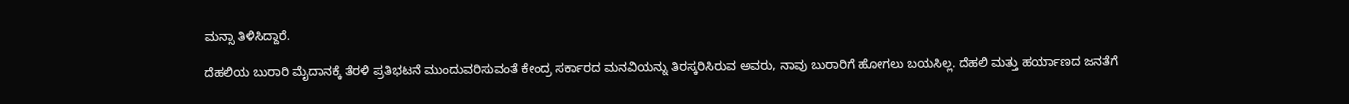ಮನ್ಸಾ ತಿಳಿಸಿದ್ದಾರೆ.

ದೆಹಲಿಯ ಬುರಾರಿ ಮೈದಾನಕ್ಕೆ ತೆರಳಿ ಪ್ರತಿಭಟನೆ ಮುಂದುವರಿಸುವಂತೆ ಕೇಂದ್ರ ಸರ್ಕಾರದ ಮನವಿಯನ್ನು ತಿರಸ್ಕರಿಸಿರುವ ಅವರು, ನಾವು ಬುರಾರಿಗೆ ಹೋಗಲು ಬಯಸಿಲ್ಲ. ದೆಹಲಿ ಮತ್ತು ಹರ್ಯಾಣದ ಜನತೆಗೆ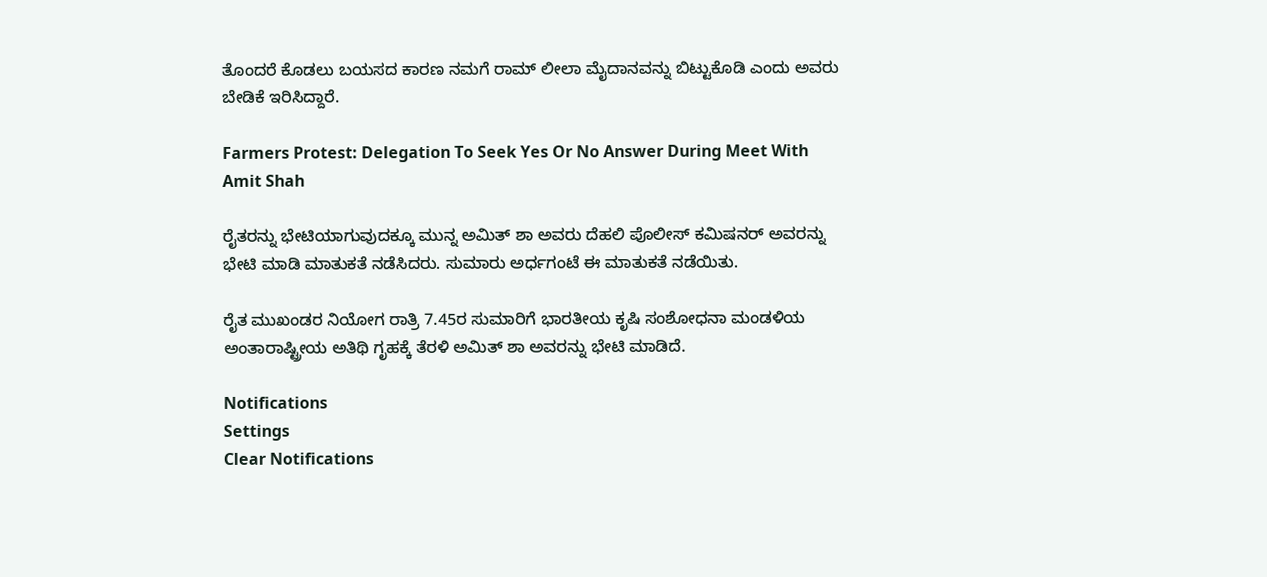ತೊಂದರೆ ಕೊಡಲು ಬಯಸದ ಕಾರಣ ನಮಗೆ ರಾಮ್ ಲೀಲಾ ಮೈದಾನವನ್ನು ಬಿಟ್ಟುಕೊಡಿ ಎಂದು ಅವರು ಬೇಡಿಕೆ ಇರಿಸಿದ್ದಾರೆ.

Farmers Protest: Delegation To Seek Yes Or No Answer During Meet With Amit Shah

ರೈತರನ್ನು ಭೇಟಿಯಾಗುವುದಕ್ಕೂ ಮುನ್ನ ಅಮಿತ್ ಶಾ ಅವರು ದೆಹಲಿ ಪೊಲೀಸ್ ಕಮಿಷನರ್‌ ಅವರನ್ನು ಭೇಟಿ ಮಾಡಿ ಮಾತುಕತೆ ನಡೆಸಿದರು. ಸುಮಾರು ಅರ್ಧಗಂಟೆ ಈ ಮಾತುಕತೆ ನಡೆಯಿತು.

ರೈತ ಮುಖಂಡರ ನಿಯೋಗ ರಾತ್ರಿ 7.45ರ ಸುಮಾರಿಗೆ ಭಾರತೀಯ ಕೃಷಿ ಸಂಶೋಧನಾ ಮಂಡಳಿಯ ಅಂತಾರಾಷ್ಟ್ರೀಯ ಅತಿಥಿ ಗೃಹಕ್ಕೆ ತೆರಳಿ ಅಮಿತ್ ಶಾ ಅವರನ್ನು ಭೇಟಿ ಮಾಡಿದೆ.

Notifications
Settings
Clear Notifications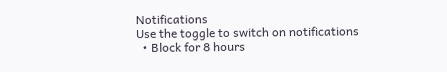Notifications
Use the toggle to switch on notifications
  • Block for 8 hours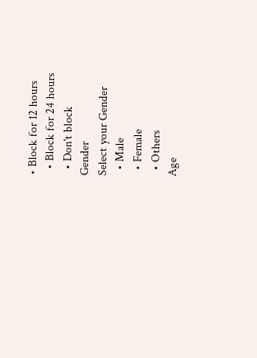• Block for 12 hours
  • Block for 24 hours
  • Don't block
Gender
Select your Gender
  • Male
  • Female
  • Others
Age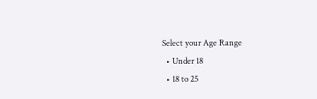Select your Age Range
  • Under 18
  • 18 to 25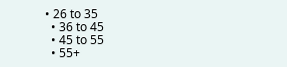• 26 to 35
  • 36 to 45
  • 45 to 55
  • 55+